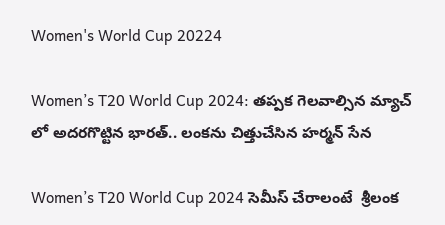Women's World Cup 20224

Women’s T20 World Cup 2024: తప్పక గెలవాల్సిన మ్యాచ్ లో అదరగొట్టిన భారత్.. లంకను చిత్తుచేసిన హర్మన్ సేన

Women’s T20 World Cup 2024 సెమీస్ చేరాలంటే  శ్రీలంక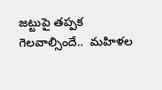జట్టుపై తప్పక గెలవాల్సిందే..  మహిళల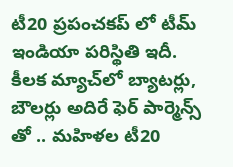టీ20 ప్రపంచకప్ లో టీమ్ ఇండియా పరిస్థితి ఇదీ. కీలక మ్యాచ్‌లో బ్యాటర్లు, బౌలర్లు అదిరే ఫెర్ పార్మెన్స్ తో .. మహిళల టీ20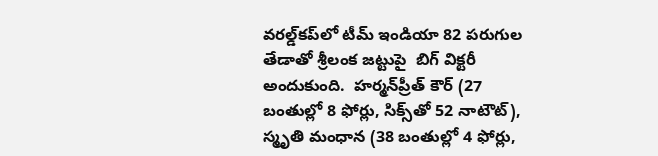వరల్డ్‌కప్‌లో టీమ్ ఇండియా 82 పరుగుల తేడాతో శ్రీలంక జట్టుపై  బిగ్ విక్టరీ అందుకుంది.  హర్మన్‌ప్రీత్‌ కౌర్‌ (27 బంతుల్లో 8 ఫోర్లు, సిక్స్‌తో 52 నాటౌట్‌), స్మృతి మంధాన (38 బంతుల్లో 4 ఫోర్లు,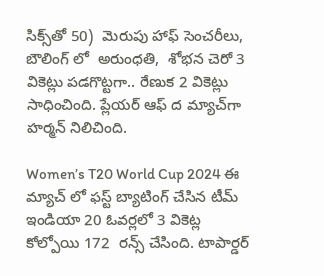సిక్స్‌తో 50)  మెరుపు హాఫ్‌ సెంచరీలు, బౌలింగ్ లో  అరుంధతి,  శోభన చెరో 3 వికెట్లు పడగొట్టగా.. రేణుక 2 వికెట్లు సాధించింది. ప్లేయర్‌ ఆఫ్‌ ద మ్యాచ్‌గా హర్మన్‌ నిలిచింది.

Women’s T20 World Cup 2024 ఈ మ్యాచ్ లో ఫస్ట్ బ్యాటింగ్ చేసిన టీమ్ ఇండియా 20 ఓవర్లలో 3 వికెట్ల కోల్పోయి 172  రన్స్ చేసింది. టాపార్డర్‌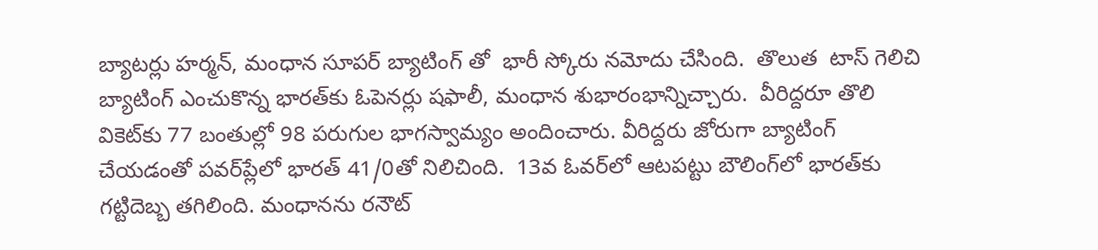బ్యాటర్లు హర్మన్‌, మంధాన సూపర్ బ్యాటింగ్ తో  భారీ స్కోరు నమోదు చేసింది.  తొలుత  టాస్‌ గెలిచి బ్యాటింగ్‌ ఎంచుకొన్న భారత్‌కు ఓపెనర్లు షఫాలీ, మంధాన శుభారంభాన్నిచ్చారు.  వీరిద్దరూ తొలి వికెట్‌కు 77 బంతుల్లో 98 పరుగుల భాగస్వామ్యం అందించారు. వీరిద్దరు జోరుగా బ్యాటింగ్ చేయడంతో పవర్‌ప్లేలో భారత్‌ 41/0తో నిలిచింది.  13వ ఓవర్‌లో ఆటపట్టు బౌలింగ్‌లో భారత్‌కు గట్టిదెబ్బ తగిలింది. మంధానను రనౌట్‌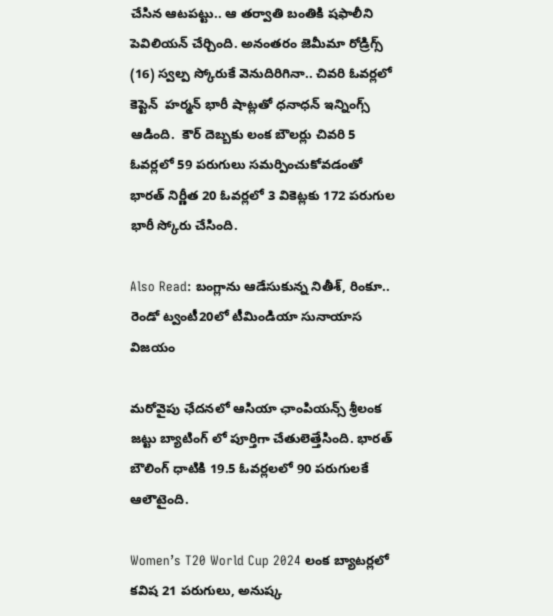చేసిన ఆటపట్టు.. ఆ తర్వాతి బంతికి షఫాలీని పెవిలియన్‌ చేర్చింది. అనంతరం జెమీమా రోడ్రిగ్స్‌ (16) స్వల్ప స్కోరుకే వెనుదిరిగినా.. చివరి ఓవర్లలో కెప్టెన్  హర్మన్‌ భారీ షాట్లతో ధనాధన్ ఇన్నింగ్స్ ఆడింది.  కౌర్‌ దెబ్బకు లంక బౌలర్లు చివరి 5 ఓవర్లలో 59 పరుగులు సమర్పించుకోవడంతో  భారత్‌ నిర్ణీత 20 ఓవర్లలో 3 వికెట్లకు 172 పరుగుల భారీ స్కోరు చేసింది.

Also Read: బంగ్లాను ఆడేసుకున్న నితీశ్, రింకూ.. రెండో ట్వంటీ20లో టీమిండియా సునాయాస విజయం

మరోవైపు ఛేదనలో ఆసియా ఛాంపియన్స్ శ్రీలంక జట్టు బ్యాటింగ్ లో పూర్తిగా చేతులెత్తేసింది. భారత్ బౌలింగ్ ధాటికి 19.5 ఓవర్లలలో 90 పరుగులకే ఆలౌటైంది.

Women’s T20 World Cup 2024 లంక బ్యాటర్లలో కవిష 21 పరుగులు, అనుష్క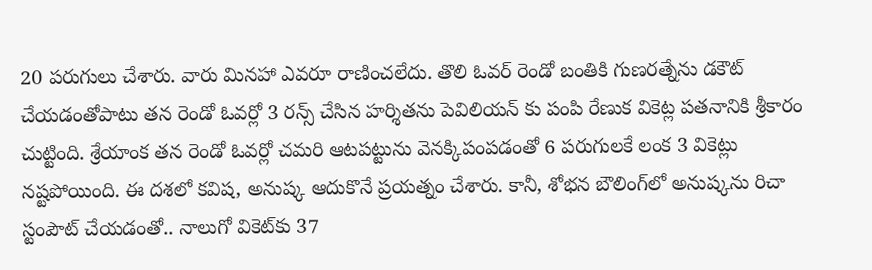20 పరుగులు చేశారు. వారు మినహా ఎవరూ రాణించలేదు. తొలి ఓవర్ రెండో బంతికి గుణరత్నేను డకౌట్ చేయడంతోపాటు తన రెండో ఓవర్లో 3 రన్స్ చేసిన హర్శితను పెవిలియన్ కు పంపి రేణుక వికెట్ల పతనానికి శ్రీకారం చుట్టింది. శ్రేయాంక తన రెండో ఓవర్లో చమరి ఆటపట్టును వెనక్కిపంపడంతో 6 పరుగులకే లంక 3 వికెట్లు నష్టపోయింది. ఈ దశలో కవిష, అనుష్క ఆదుకొనే ప్రయత్నం చేశారు. కానీ, శోభన బౌలింగ్‌లో అనుష్కను రిచా స్టంపౌట్‌ చేయడంతో.. నాలుగో వికెట్‌కు 37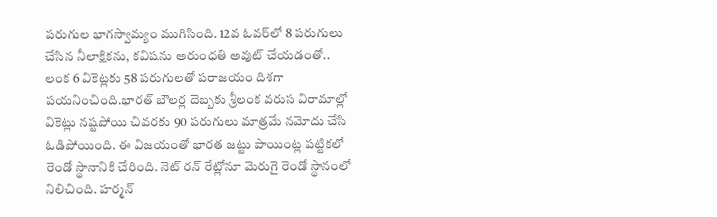పరుగుల భాగస్వామ్యం ముగిసింది. 12వ ఓవర్‌లో 8 పరుగులు చేసిన నీలాక్షికను, కవిషను అరుంధతి అవుట్‌ చేయడంతో.. లంక 6 వికెట్లకు 58 పరుగులతో పరాజయం దిశగా పయనించింది.భారత్ బౌలర్ల దెబ్బకు శ్రీలంక వరుస విరామాల్లో వికెట్లు నష్టపోయి చివరకు 90 పరుగులు మాత్రమే నమోదు చేసి ఓడిపోయింది. ఈ విజయంతో భారత జట్టు పాయింట్ల పట్టికలో రెండో స్థానానికి చేరింది. నెట్ రన్ రేట్లోనూ మెరుగై రెండో స్థానంలో నిలిచింది. హర్మన్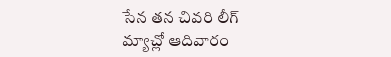సేన తన చివరి లీగ్ మ్యాచ్లో ఆదివారం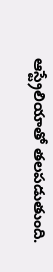ఆస్ట్రేలియాతో తలపడుతుంది.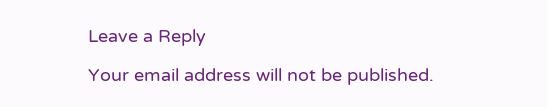Leave a Reply

Your email address will not be published.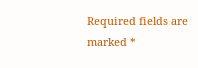Required fields are marked *